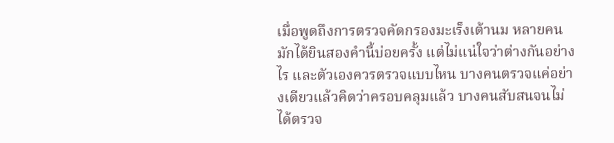เมื่อพูดถึงการตรวจคัดกรองมะเร็งเต้านม หลายคนมักได้ยินสองคำนี้บ่อยครั้ง แต่ไม่แน่ใจว่าต่างกันอย่างไร และตัวเองควรตรวจแบบไหน บางคนตรวจแค่อย่างเดียวแล้วคิดว่าครอบคลุมแล้ว บางคนสับสนจนไม่ได้ตรวจ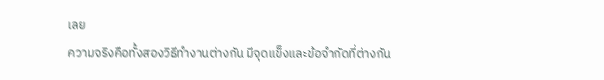เลย
ความจริงคือทั้งสองวิธีทำงานต่างกัน มีจุดแข็งและข้อจำกัดที่ต่างกัน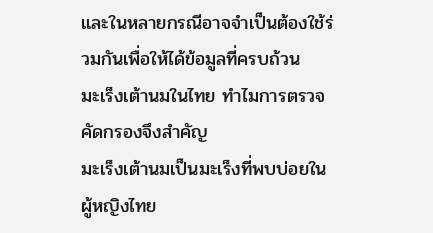และในหลายกรณีอาจจำเป็นต้องใช้ร่วมกันเพื่อให้ได้ข้อมูลที่ครบถ้วน
มะเร็งเต้านมในไทย ทำไมการตรวจคัดกรองจึงสำคัญ
มะเร็งเต้านมเป็นมะเร็งที่พบบ่อยในผู้หญิงไทย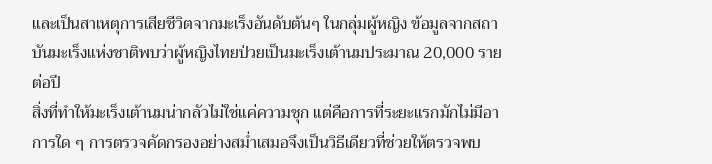และเป็นสาเหตุการเสียชีวิตจากมะเร็งอันดับต้นๆ ในกลุ่มผู้หญิง ข้อมูลจากสถาบันมะเร็งแห่งชาติพบว่าผู้หญิงไทยป่วยเป็นมะเร็งเต้านมประมาณ 20,000 รายต่อปี
สิ่งที่ทำให้มะเร็งเต้านมน่ากลัวไม่ใช่แค่ความชุก แต่คือการที่ระยะแรกมักไม่มีอาการใด ๆ การตรวจคัดกรองอย่างสม่ำเสมอจึงเป็นวิธีเดียวที่ช่วยให้ตรวจพบ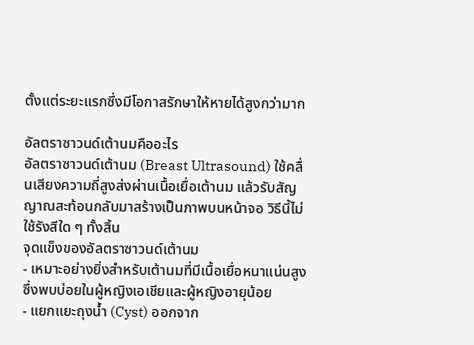ตั้งแต่ระยะแรกซึ่งมีโอกาสรักษาให้หายได้สูงกว่ามาก

อัลตราซาวนด์เต้านมคืออะไร
อัลตราซาวนด์เต้านม (Breast Ultrasound) ใช้คลื่นเสียงความถี่สูงส่งผ่านเนื้อเยื่อเต้านม แล้วรับสัญญาณสะท้อนกลับมาสร้างเป็นภาพบนหน้าจอ วิธีนี้ไม่ใช้รังสีใด ๆ ทั้งสิ้น
จุดแข็งของอัลตราซาวนด์เต้านม
- เหมาะอย่างยิ่งสำหรับเต้านมที่มีเนื้อเยื่อหนาแน่นสูง ซึ่งพบบ่อยในผู้หญิงเอเชียและผู้หญิงอายุน้อย
- แยกแยะถุงน้ำ (Cyst) ออกจาก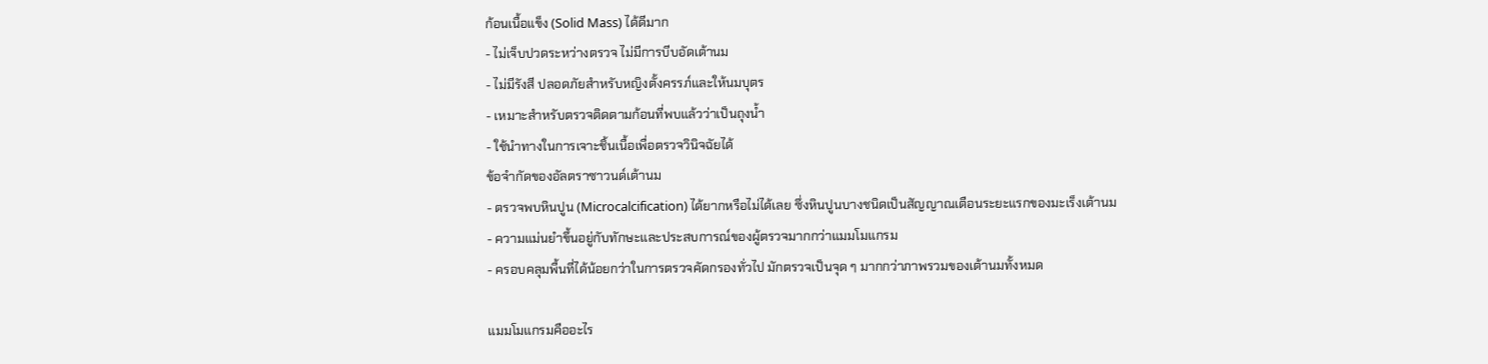ก้อนเนื้อแข็ง (Solid Mass) ได้ดีมาก
- ไม่เจ็บปวดระหว่างตรวจ ไม่มีการบีบอัดเต้านม
- ไม่มีรังสี ปลอดภัยสำหรับหญิงตั้งครรภ์และให้นมบุตร
- เหมาะสำหรับตรวจติดตามก้อนที่พบแล้วว่าเป็นถุงน้ำ
- ใช้นำทางในการเจาะชิ้นเนื้อเพื่อตรวจวินิจฉัยได้
ข้อจำกัดของอัลตราซาวนด์เต้านม
- ตรวจพบหินปูน (Microcalcification) ได้ยากหรือไม่ได้เลย ซึ่งหินปูนบางชนิดเป็นสัญญาณเตือนระยะแรกของมะเร็งเต้านม
- ความแม่นยำขึ้นอยู่กับทักษะและประสบการณ์ของผู้ตรวจมากกว่าแมมโมแกรม
- ครอบคลุมพื้นที่ได้น้อยกว่าในการตรวจคัดกรองทั่วไป มักตรวจเป็นจุด ๆ มากกว่าภาพรวมของเต้านมทั้งหมด

แมมโมแกรมคืออะไร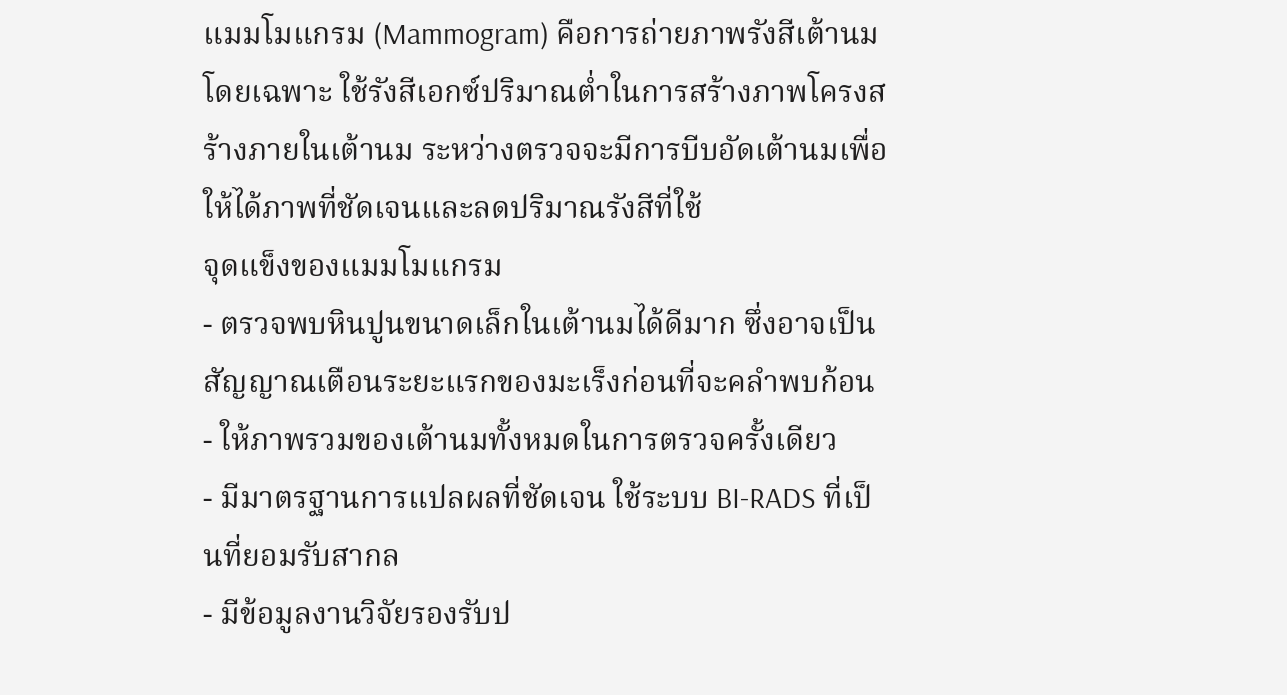แมมโมแกรม (Mammogram) คือการถ่ายภาพรังสีเต้านมโดยเฉพาะ ใช้รังสีเอกซ์ปริมาณต่ำในการสร้างภาพโครงสร้างภายในเต้านม ระหว่างตรวจจะมีการบีบอัดเต้านมเพื่อให้ได้ภาพที่ชัดเจนและลดปริมาณรังสีที่ใช้
จุดแข็งของแมมโมแกรม
- ตรวจพบหินปูนขนาดเล็กในเต้านมได้ดีมาก ซึ่งอาจเป็นสัญญาณเตือนระยะแรกของมะเร็งก่อนที่จะคลำพบก้อน
- ให้ภาพรวมของเต้านมทั้งหมดในการตรวจครั้งเดียว
- มีมาตรฐานการแปลผลที่ชัดเจน ใช้ระบบ BI-RADS ที่เป็นที่ยอมรับสากล
- มีข้อมูลงานวิจัยรองรับป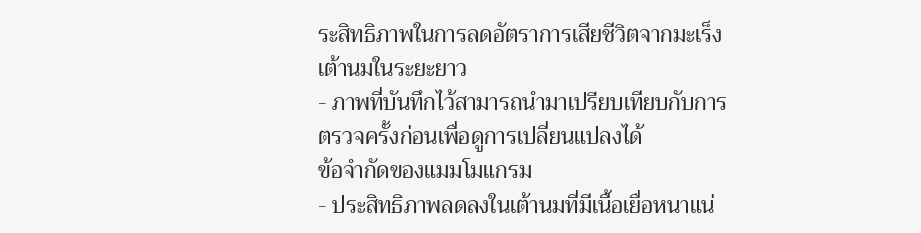ระสิทธิภาพในการลดอัตราการเสียชีวิตจากมะเร็งเต้านมในระยะยาว
- ภาพที่บันทึกไว้สามารถนำมาเปรียบเทียบกับการตรวจครั้งก่อนเพื่อดูการเปลี่ยนแปลงได้
ข้อจำกัดของแมมโมแกรม
- ประสิทธิภาพลดลงในเต้านมที่มีเนื้อเยื่อหนาแน่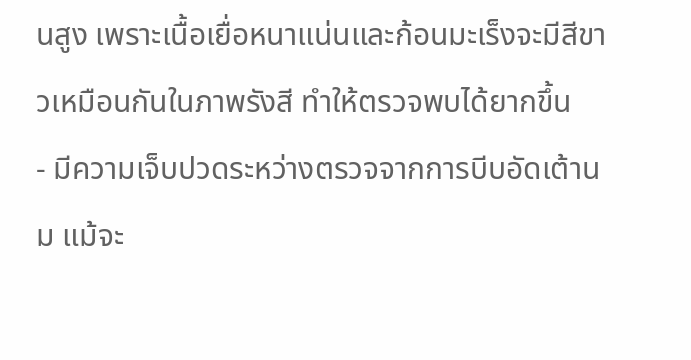นสูง เพราะเนื้อเยื่อหนาแน่นและก้อนมะเร็งจะมีสีขาวเหมือนกันในภาพรังสี ทำให้ตรวจพบได้ยากขึ้น
- มีความเจ็บปวดระหว่างตรวจจากการบีบอัดเต้านม แม้จะ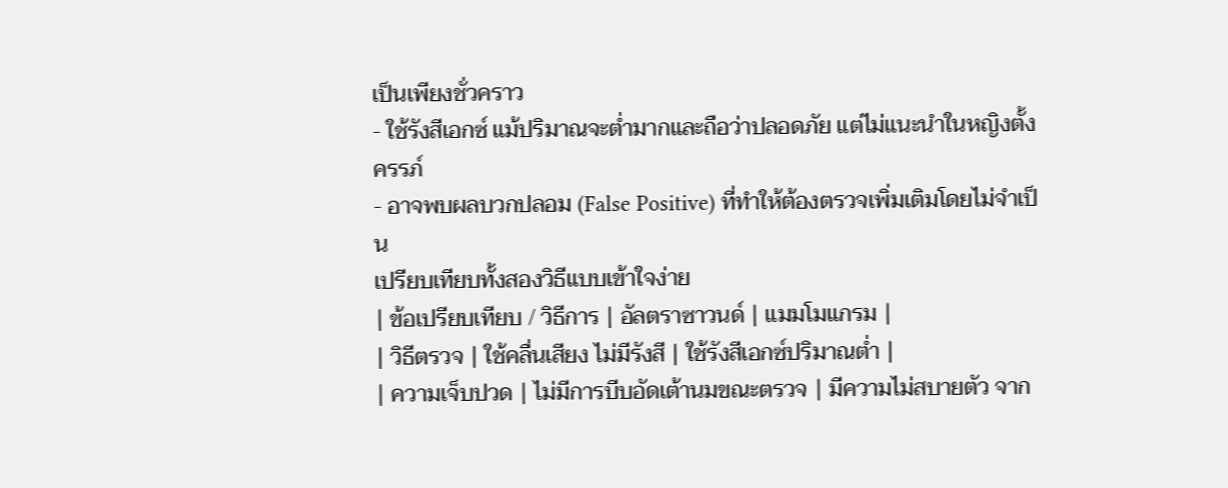เป็นเพียงชั่วคราว
- ใช้รังสีเอกซ์ แม้ปริมาณจะต่ำมากและถือว่าปลอดภัย แต่ไม่แนะนำในหญิงตั้งครรภ์
- อาจพบผลบวกปลอม (False Positive) ที่ทำให้ต้องตรวจเพิ่มเติมโดยไม่จำเป็น
เปรียบเทียบทั้งสองวิธีแบบเข้าใจง่าย
| ข้อเปรียบเทียบ / วิธีการ | อัลตราซาวนด์ | แมมโมแกรม |
| วิธีตรวจ | ใช้คลื่นเสียง ไม่มีรังสี | ใช้รังสีเอกซ์ปริมาณต่ำ |
| ความเจ็บปวด | ไม่มีการบีบอัดเต้านมขณะตรวจ | มีความไม่สบายตัว จาก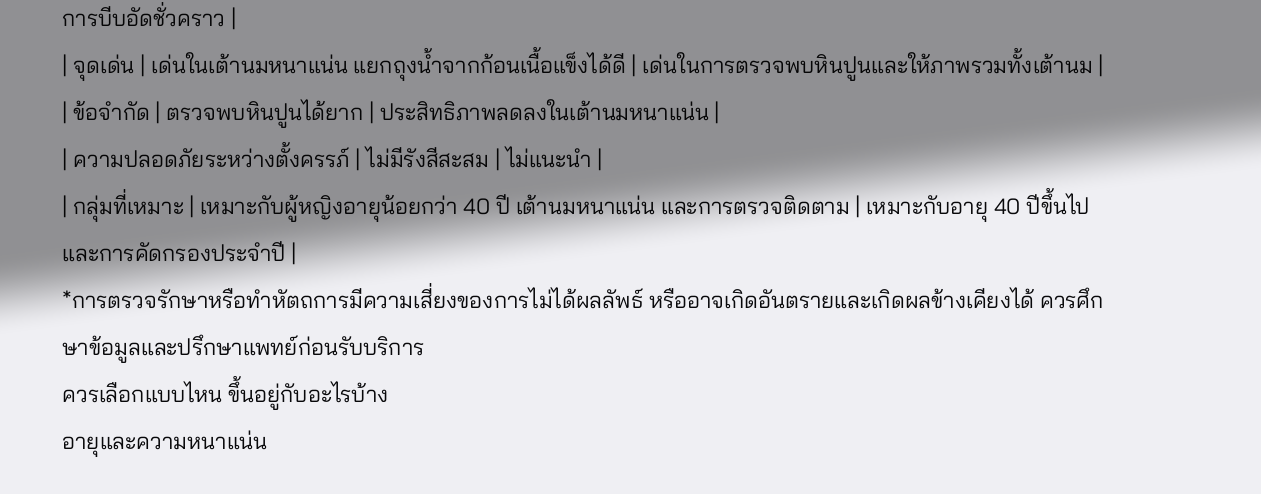การบีบอัดชั่วคราว |
| จุดเด่น | เด่นในเต้านมหนาแน่น แยกถุงน้ำจากก้อนเนื้อแข็งได้ดี | เด่นในการตรวจพบหินปูนและให้ภาพรวมทั้งเต้านม |
| ข้อจำกัด | ตรวจพบหินปูนได้ยาก | ประสิทธิภาพลดลงในเต้านมหนาแน่น |
| ความปลอดภัยระหว่างตั้งครรภ์ | ไม่มีรังสีสะสม | ไม่แนะนำ |
| กลุ่มที่เหมาะ | เหมาะกับผู้หญิงอายุน้อยกว่า 40 ปี เต้านมหนาแน่น และการตรวจติดตาม | เหมาะกับอายุ 40 ปีขึ้นไปและการคัดกรองประจำปี |
*การตรวจรักษาหรือทำหัตถการมีความเสี่ยงของการไม่ได้ผลลัพธ์ หรืออาจเกิดอันตรายและเกิดผลข้างเคียงได้ ควรศึกษาข้อมูลและปรึกษาแพทย์ก่อนรับบริการ
ควรเลือกแบบไหน ขึ้นอยู่กับอะไรบ้าง
อายุและความหนาแน่น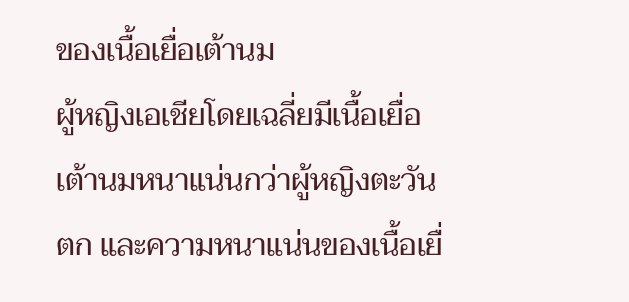ของเนื้อเยื่อเต้านม
ผู้หญิงเอเชียโดยเฉลี่ยมีเนื้อเยื่อเต้านมหนาแน่นกว่าผู้หญิงตะวันตก และความหนาแน่นของเนื้อเยื่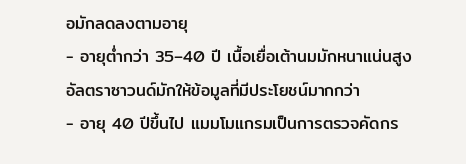อมักลดลงตามอายุ
- อายุต่ำกว่า 35–40 ปี เนื้อเยื่อเต้านมมักหนาแน่นสูง อัลตราซาวนด์มักให้ข้อมูลที่มีประโยชน์มากกว่า
- อายุ 40 ปีขึ้นไป แมมโมแกรมเป็นการตรวจคัดกร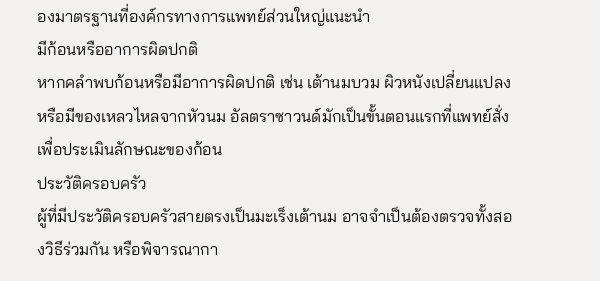องมาตรฐานที่องค์กรทางการแพทย์ส่วนใหญ่แนะนำ
มีก้อนหรืออาการผิดปกติ
หากคลำพบก้อนหรือมีอาการผิดปกติ เช่น เต้านมบวม ผิวหนังเปลี่ยนแปลง หรือมีของเหลวไหลจากหัวนม อัลตราซาวนด์มักเป็นขั้นตอนแรกที่แพทย์สั่งเพื่อประเมินลักษณะของก้อน
ประวัติครอบครัว
ผู้ที่มีประวัติครอบครัวสายตรงเป็นมะเร็งเต้านม อาจจำเป็นต้องตรวจทั้งสองวิธีร่วมกัน หรือพิจารณากา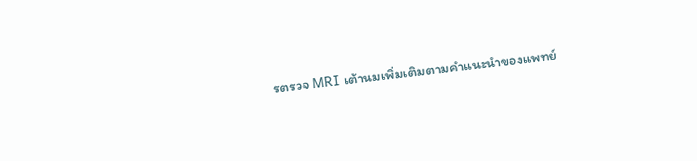รตรวจ MRI เต้านมเพิ่มเติมตามคำแนะนำของแพทย์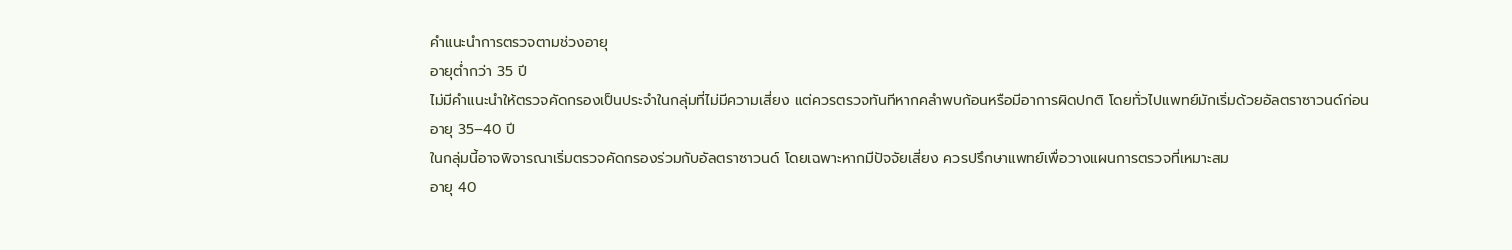คำแนะนำการตรวจตามช่วงอายุ
อายุต่ำกว่า 35 ปี
ไม่มีคำแนะนำให้ตรวจคัดกรองเป็นประจำในกลุ่มที่ไม่มีความเสี่ยง แต่ควรตรวจทันทีหากคลำพบก้อนหรือมีอาการผิดปกติ โดยทั่วไปแพทย์มักเริ่มด้วยอัลตราซาวนด์ก่อน
อายุ 35–40 ปี
ในกลุ่มนี้อาจพิจารณาเริ่มตรวจคัดกรองร่วมกับอัลตราซาวนด์ โดยเฉพาะหากมีปัจจัยเสี่ยง ควรปรึกษาแพทย์เพื่อวางแผนการตรวจที่เหมาะสม
อายุ 40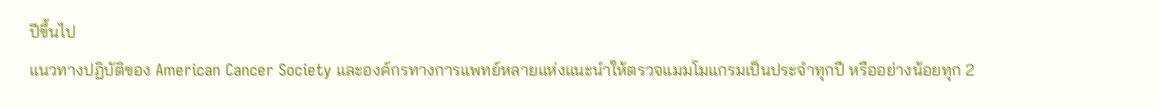ปีขึ้นไป
แนวทางปฏิบัติของ American Cancer Society และองค์กรทางการแพทย์หลายแห่งแนะนำให้ตรวจแมมโมแกรมเป็นประจำทุกปี หรืออย่างน้อยทุก 2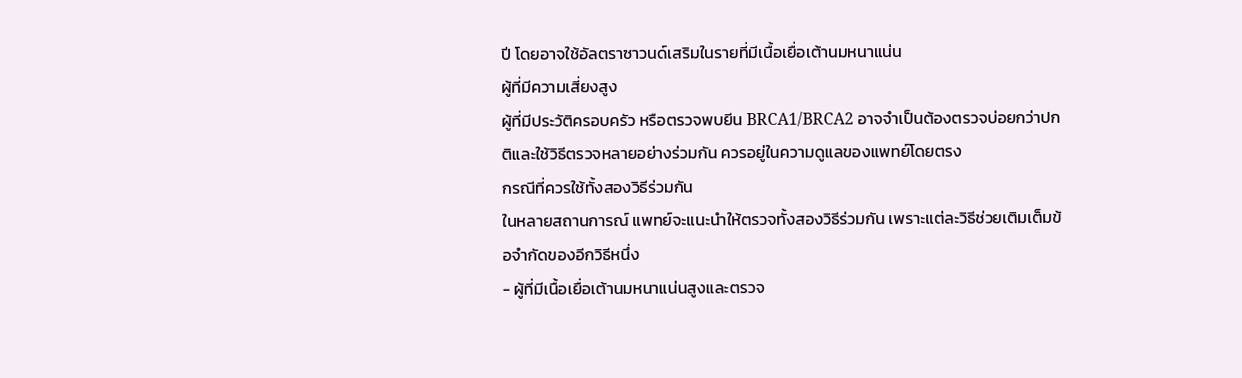ปี โดยอาจใช้อัลตราซาวนด์เสริมในรายที่มีเนื้อเยื่อเต้านมหนาแน่น
ผู้ที่มีความเสี่ยงสูง
ผู้ที่มีประวัติครอบครัว หรือตรวจพบยีน BRCA1/BRCA2 อาจจำเป็นต้องตรวจบ่อยกว่าปกติและใช้วิธีตรวจหลายอย่างร่วมกัน ควรอยู่ในความดูแลของแพทย์โดยตรง
กรณีที่ควรใช้ทั้งสองวิธีร่วมกัน
ในหลายสถานการณ์ แพทย์จะแนะนำให้ตรวจทั้งสองวิธีร่วมกัน เพราะแต่ละวิธีช่วยเติมเต็มข้อจำกัดของอีกวิธีหนึ่ง
- ผู้ที่มีเนื้อเยื่อเต้านมหนาแน่นสูงและตรวจ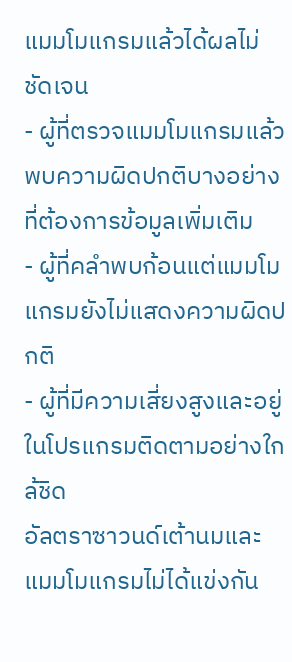แมมโมแกรมแล้วได้ผลไม่ชัดเจน
- ผู้ที่ตรวจแมมโมแกรมแล้วพบความผิดปกติบางอย่างที่ต้องการข้อมูลเพิ่มเติม
- ผู้ที่คลำพบก้อนแต่แมมโมแกรมยังไม่แสดงความผิดปกติ
- ผู้ที่มีความเสี่ยงสูงและอยู่ในโปรแกรมติดตามอย่างใกล้ชิด
อัลตราซาวนด์เต้านมและแมมโมแกรมไม่ได้แข่งกัน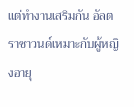แต่ทำงานเสริมกัน อัลตราซาวนด์เหมาะกับผู้หญิงอายุ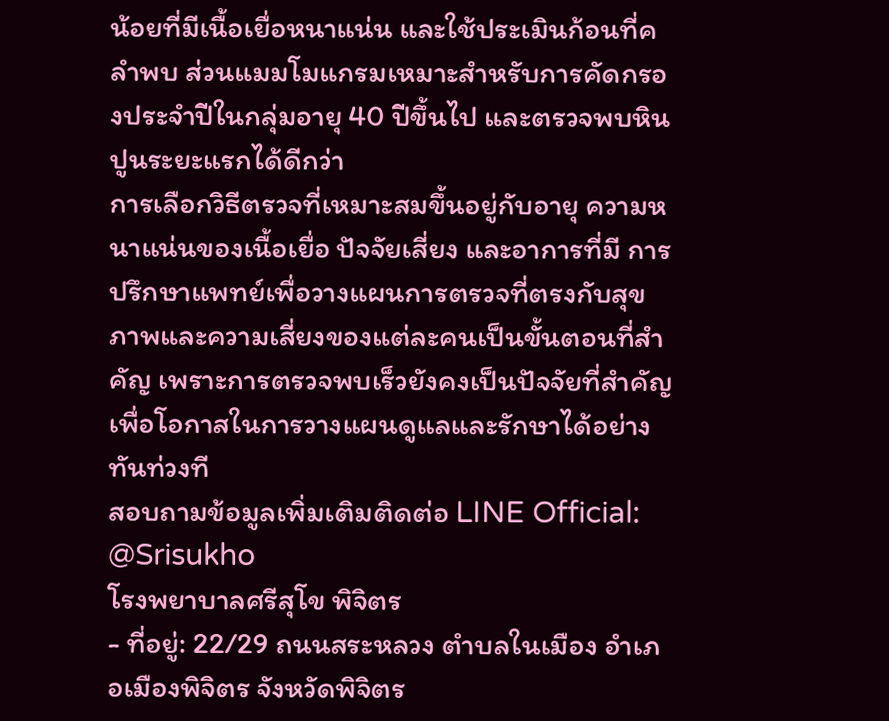น้อยที่มีเนื้อเยื่อหนาแน่น และใช้ประเมินก้อนที่คลำพบ ส่วนแมมโมแกรมเหมาะสำหรับการคัดกรองประจำปีในกลุ่มอายุ 40 ปีขึ้นไป และตรวจพบหินปูนระยะแรกได้ดีกว่า
การเลือกวิธีตรวจที่เหมาะสมขึ้นอยู่กับอายุ ความหนาแน่นของเนื้อเยื่อ ปัจจัยเสี่ยง และอาการที่มี การปรึกษาแพทย์เพื่อวางแผนการตรวจที่ตรงกับสุขภาพและความเสี่ยงของแต่ละคนเป็นขั้นตอนที่สำคัญ เพราะการตรวจพบเร็วยังคงเป็นปัจจัยที่สำคัญ เพื่อโอกาสในการวางแผนดูแลและรักษาได้อย่างทันท่วงที
สอบถามข้อมูลเพิ่มเติมติดต่อ LINE Official: @Srisukho
โรงพยาบาลศรีสุโข พิจิตร
- ที่อยู่: 22/29 ถนนสระหลวง ตำบลในเมือง อำเภอเมืองพิจิตร จังหวัดพิจิตร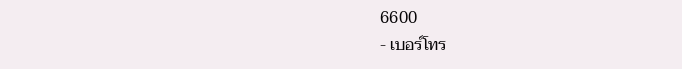6600
- เบอร์โทร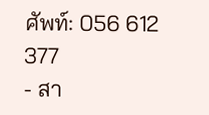ศัพท์: 056 612 377
- สา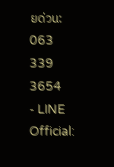ยด่วน: 063 339 3654
- LINE Official: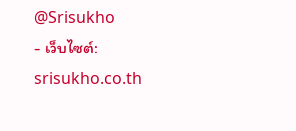@Srisukho
- เว็บไซต์: srisukho.co.th